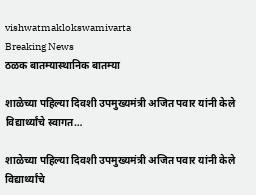vishwatmaklokswamivarta
Breaking News
ठळक बातम्यास्थानिक बातम्या

शाळेच्या पहिल्या दिवशी उपमुख्यमंत्री अजित पवार यांनी केले विद्यार्थ्यांचे स्वागत…

शाळेच्या पहिल्या दिवशी उपमुख्यमंत्री अजित पवार यांनी केले विद्यार्थ्यांचे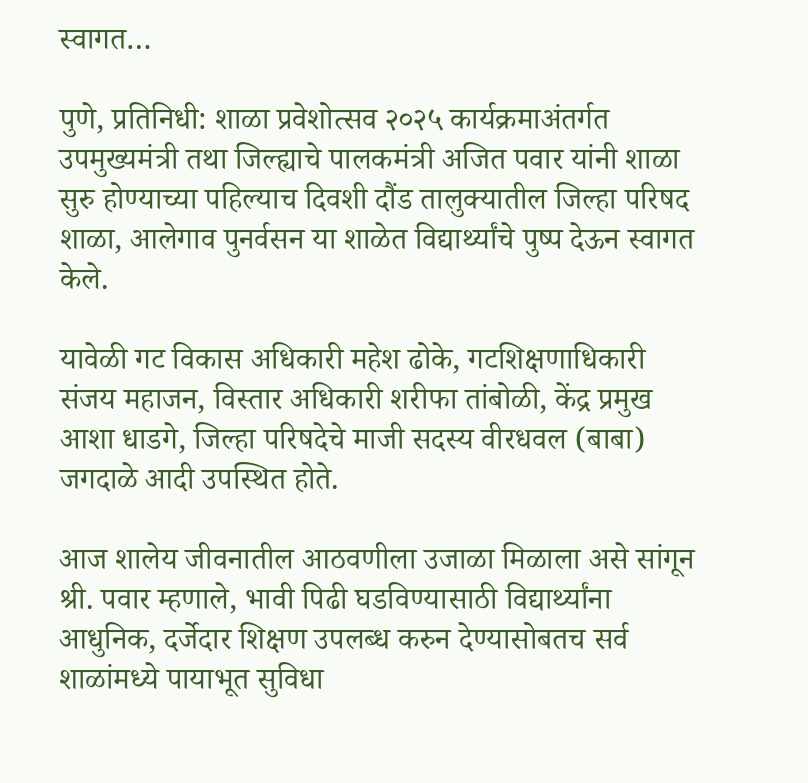स्वागत…

पुणे, प्रतिनिधी: शाळा प्रवेशोत्सव २०२५ कार्यक्रमाअंतर्गत उपमुख्यमंत्री तथा जिल्ह्याचे पालकमंत्री अजित पवार यांनी शाळा सुरु होण्याच्या पहिल्याच दिवशी दौंड तालुक्यातील जिल्हा परिषद शाळा, आलेगाव पुनर्वसन या शाळेत विद्यार्थ्यांचे पुष्प देऊन स्वागत केले.

यावेळी गट विकास अधिकारी महेश ढोके, गटशिक्षणाधिकारी संजय महाजन, विस्तार अधिकारी शरीफा तांबोळी, केंद्र प्रमुख आशा धाडगे, जिल्हा परिषदेचे माजी सदस्य वीरधवल (बाबा) जगदाळे आदी उपस्थित होते.

आज शालेय जीवनातील आठवणीला उजाळा मिळाला असे सांगून श्री. पवार म्हणाले, भावी पिढी घडविण्यासाठी विद्यार्थ्यांना आधुनिक, दर्जेदार शिक्षण उपलब्ध करुन देण्यासोबतच सर्व शाळांमध्ये पायाभूत सुविधा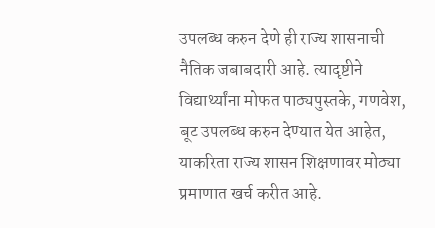उपलब्ध करुन देणे ही राज्य शासनाची नैतिक जबाबदारी आहे. त्यादृष्टीने विद्यार्थ्यांना मोफत पाठ्यपुस्तके, गणवेश, बूट उपलब्ध करुन देण्यात येत आहेत, याकरिता राज्य शासन शिक्षणावर मोठ्या प्रमाणात खर्च करीत आहे.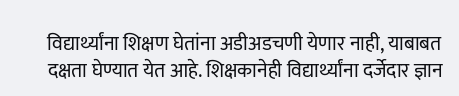विद्यार्थ्यांना शिक्षण घेतांना अडीअडचणी येणार नाही, याबाबत दक्षता घेण्यात येत आहे. शिक्षकानेही विद्यार्थ्यांना दर्जेदार ज्ञान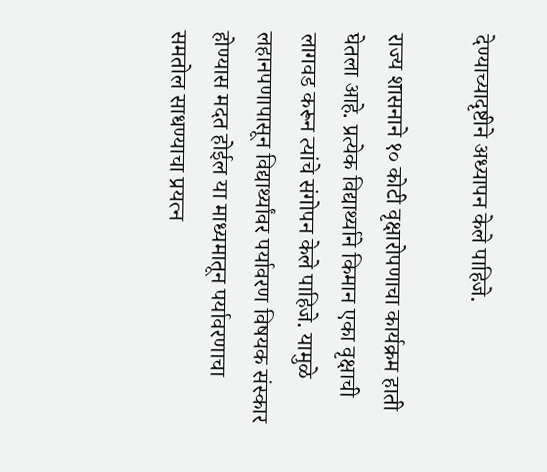देण्याच्यादृष्टीने अध्यापन केले पाहिजे.

राज्य शासनाने १० कोटी वृक्षारोपणाचा कार्यक्रम हाती घेतला आहे. प्रत्येक विद्यार्थ्याने किमान एका वृक्षाची लागवड करून त्यांचे संगोपन केले पाहिजे. यामुळे लहानपणापासून विद्यार्थ्यांवर पर्यावरण विषयक संस्कार होण्यास मदत होईल या माध्यमातून पर्यावरणाचा समतोल साधण्याचा प्रयत्न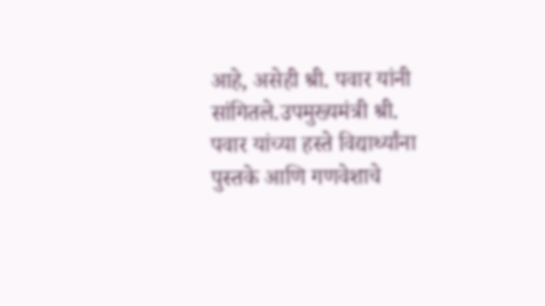आहे, असेही श्री. पवार यांनी सांगितले.उपमुख्यमंत्री श्री. पवार यांच्या हस्ते विद्यार्थ्यांना पुस्तके आणि गणवेशाचे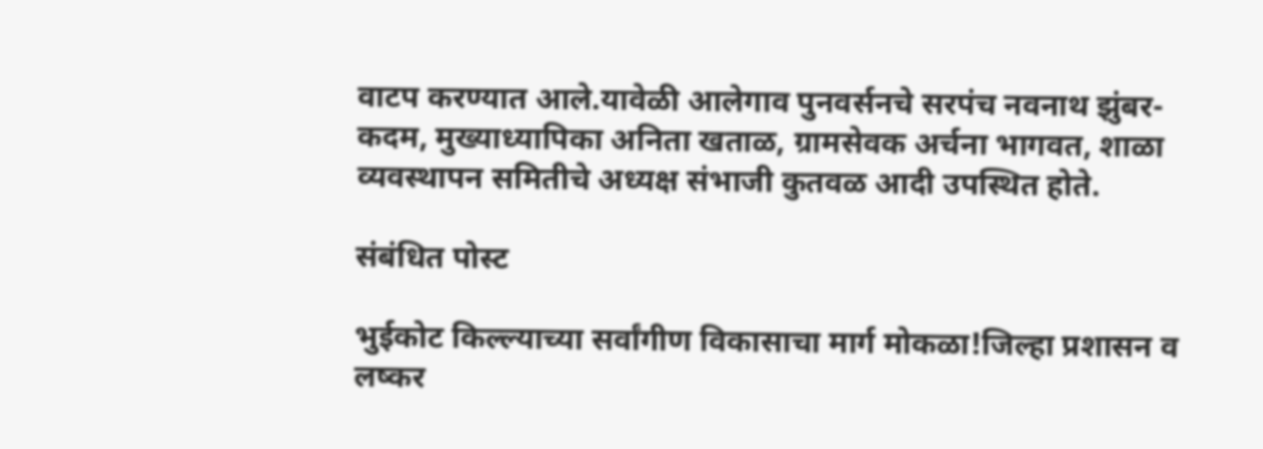वाटप करण्यात आले.यावेळी आलेगाव पुनवर्सनचे सरपंच नवनाथ झुंबर-कदम, मुख्याध्यापिका अनिता खताळ, ग्रामसेवक अर्चना भागवत, शाळा व्यवस्थापन समितीचे अध्यक्ष संभाजी कुतवळ आदी उपस्थित होते.

संबंधित पोस्ट

भुईकोट किल्ल्याच्या सर्वांगीण विकासाचा मार्ग मोकळा!जिल्हा प्रशासन व लष्कर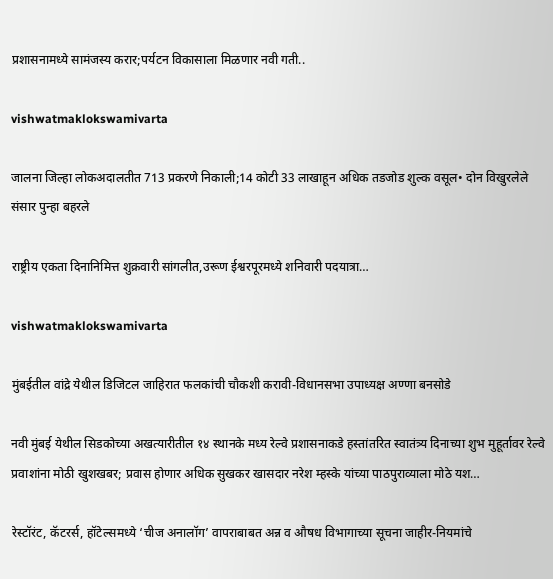प्रशासनामध्ये सामंजस्य करार;पर्यटन विकासाला मिळणार नवी गती..

vishwatmaklokswamivarta

जालना जिल्हा लोकअदालतीत 713 प्रकरणे निकाली;14 कोटी 33 लाखाहून अधिक तडजोड शुल्क वसूल• दोन विखुरलेले संसार पुन्हा बहरले

राष्ट्रीय एकता दिनानिमित्त शुक्रवारी सांगलीत,उरूण ईश्वरपूरमध्ये शनिवारी पदयात्रा…

vishwatmaklokswamivarta

मुंबईतील वांद्रे येथील डिजिटल जाहिरात फलकांची चौकशी करावी-विधानसभा उपाध्यक्ष अण्णा बनसोडे

नवी मुंबई येथील सिडकोच्या अखत्यारीतील १४ स्थानके मध्य रेल्वे प्रशासनाकडे हस्तांतरित स्वातंत्र्य दिनाच्या शुभ मुहूर्तावर रेल्वे प्रवाशांना मोठी खुशखबर; प्रवास होणार अधिक सुखकर खासदार नरेश म्हस्के यांच्या पाठपुराव्याला मोठे यश…

रेस्टॉरंट, कॅटरर्स, हॉटेल्समध्ये ‘चीज अनालॉग’ वापराबाबत अन्न व औषध विभागाच्या सूचना जाहीर-नियमांचे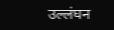उल्लंघन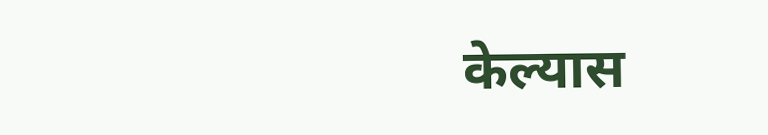केल्यास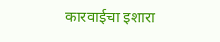कारवाईचा इशारा